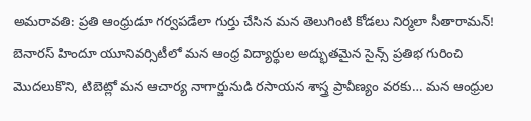అమరావతి: ప్రతి ఆంధ్రుడూ గర్వపడేలా గుర్తు చేసిన మన తెలుగింటి కోడలు నిర్మలా సీతారామన్! బెనారస్ హిందూ యూనివర్సిటీలో మన ఆంధ్ర విద్యార్థుల అద్భుతమైన సైన్స్ ప్రతిభ గురించి మొదలుకొని, టిబెట్లో మన ఆచార్య నాగార్జునుడి రసాయన శాస్త్ర ప్రావీణ్యం వరకు… మన ఆంధ్రుల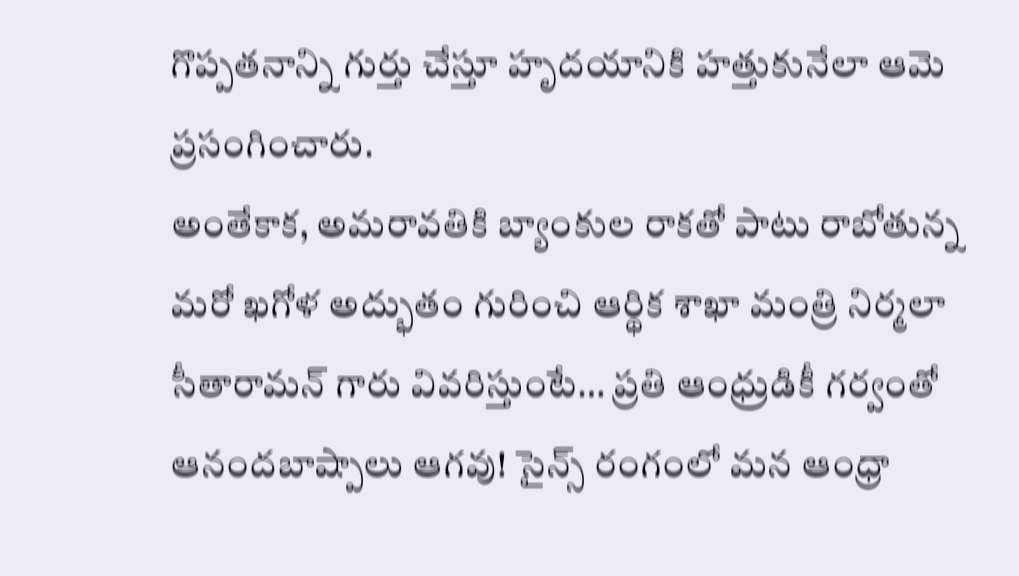గొప్పతనాన్ని గుర్తు చేస్తూ హృదయానికి హత్తుకునేలా ఆమె ప్రసంగించారు.
అంతేకాక, అమరావతికి బ్యాంకుల రాకతో పాటు రాబోతున్న మరో ఖగోళ అద్భుతం గురించి ఆర్థిక శాఖా మంత్రి నిర్మలా సీతారామన్ గారు వివరిస్తుంటే… ప్రతి ఆంధ్రుడికీ గర్వంతో ఆనందబాష్పాలు ఆగవు! సైన్స్ రంగంలో మన ఆంధ్రా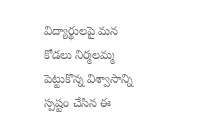విద్యార్థులపై మన కోడలు నిర్మలమ్మ పెట్టుకొన్న విశ్వాసాన్ని స్పష్టం చేసిన ఈ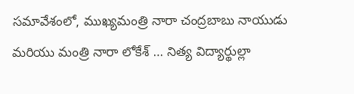సమావేశంలో, ముఖ్యమంత్రి నారా చంద్రబాబు నాయుడు మరియు మంత్రి నారా లోకేశ్ … నిత్య విద్యార్థుల్లా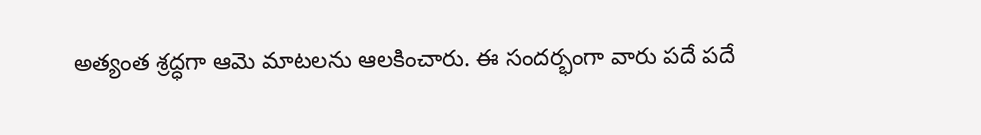అత్యంత శ్రద్ధగా ఆమె మాటలను ఆలకించారు. ఈ సందర్భంగా వారు పదే పదే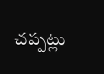చప్పట్లు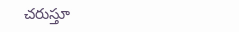చరుస్తూ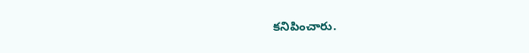కనిపించారు.